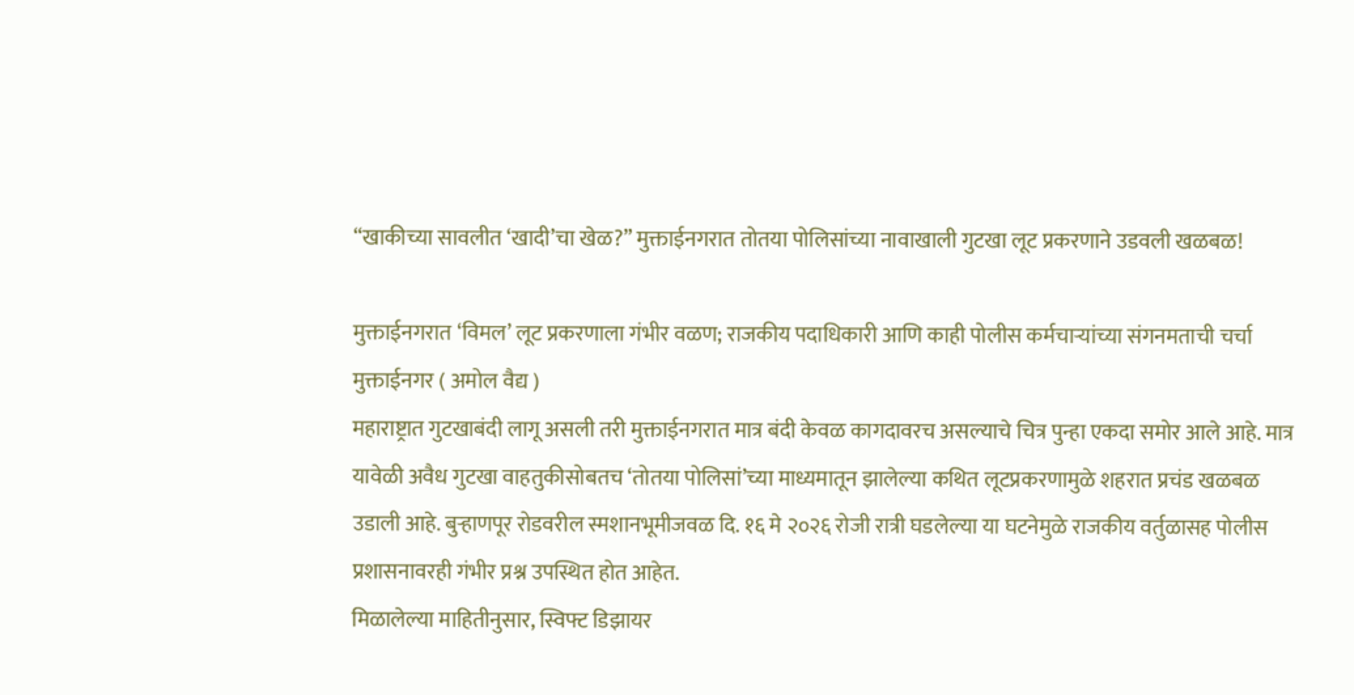“खाकीच्या सावलीत ‘खादी’चा खेळ?” मुक्ताईनगरात तोतया पोलिसांच्या नावाखाली गुटखा लूट प्रकरणाने उडवली खळबळ!

मुक्ताईनगरात ‘विमल’ लूट प्रकरणाला गंभीर वळण; राजकीय पदाधिकारी आणि काही पोलीस कर्मचाऱ्यांच्या संगनमताची चर्चा
मुक्ताईनगर ( अमोल वैद्य )
महाराष्ट्रात गुटखाबंदी लागू असली तरी मुक्ताईनगरात मात्र बंदी केवळ कागदावरच असल्याचे चित्र पुन्हा एकदा समोर आले आहे. मात्र यावेळी अवैध गुटखा वाहतुकीसोबतच ‘तोतया पोलिसां’च्या माध्यमातून झालेल्या कथित लूटप्रकरणामुळे शहरात प्रचंड खळबळ उडाली आहे. बुऱ्हाणपूर रोडवरील स्मशानभूमीजवळ दि. १६ मे २०२६ रोजी रात्री घडलेल्या या घटनेमुळे राजकीय वर्तुळासह पोलीस प्रशासनावरही गंभीर प्रश्न उपस्थित होत आहेत.
मिळालेल्या माहितीनुसार, स्विफ्ट डिझायर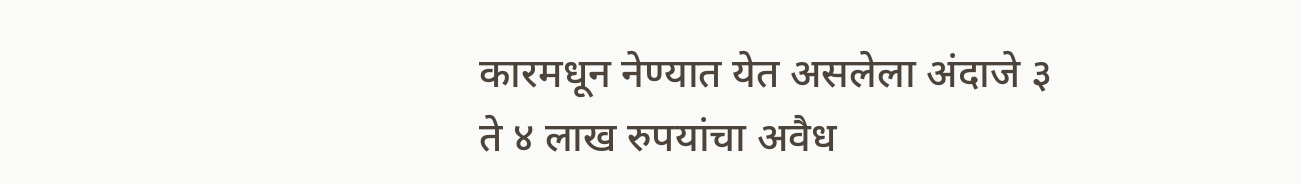कारमधून नेण्यात येत असलेला अंदाजे ३ ते ४ लाख रुपयांचा अवैध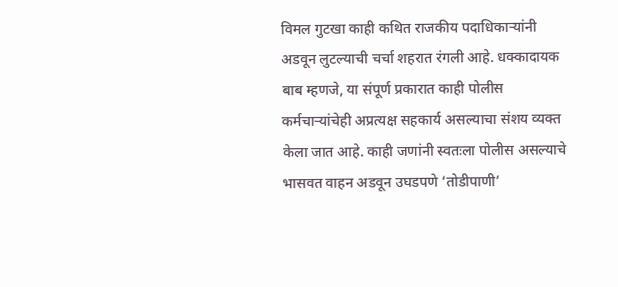विमल गुटखा काही कथित राजकीय पदाधिकाऱ्यांनी अडवून लुटल्याची चर्चा शहरात रंगली आहे. धक्कादायक बाब म्हणजे, या संपूर्ण प्रकारात काही पोलीस कर्मचाऱ्यांचेही अप्रत्यक्ष सहकार्य असल्याचा संशय व्यक्त केला जात आहे. काही जणांनी स्वतःला पोलीस असल्याचे भासवत वाहन अडवून उघडपणे ‘तोडीपाणी’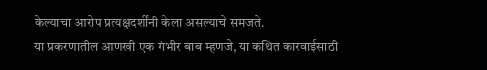केल्याचा आरोप प्रत्यक्षदर्शींनी केला असल्याचे समजते.
या प्रकरणातील आणखी एक गंभीर बाब म्हणजे, या कथित कारवाईसाठी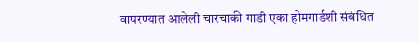वापरण्यात आलेली चारचाकी गाडी एका होमगार्डशी संबंधित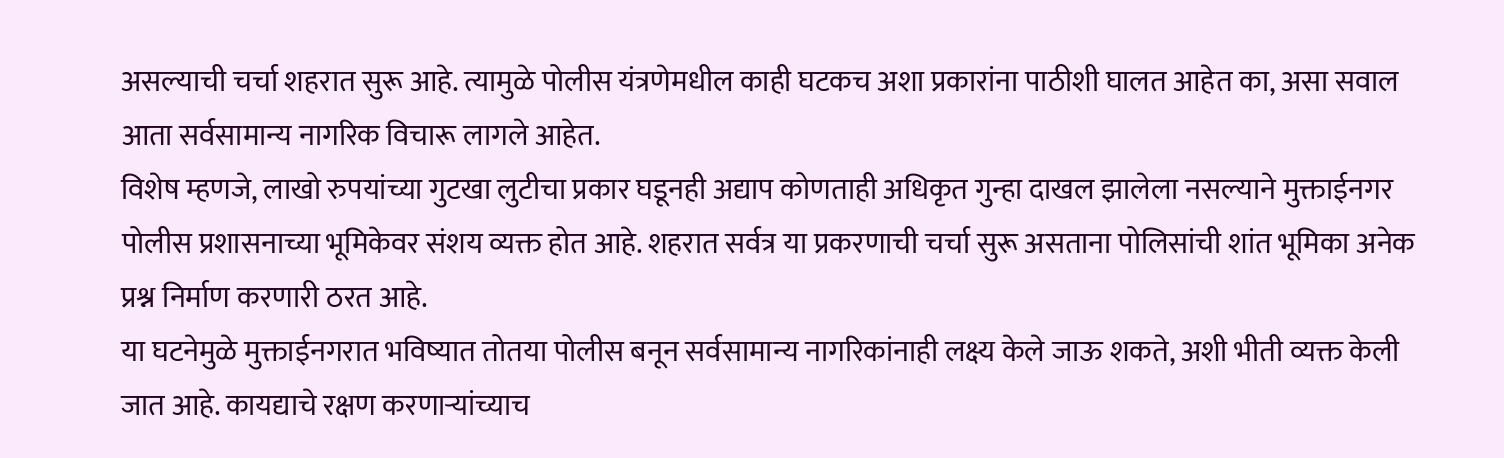असल्याची चर्चा शहरात सुरू आहे. त्यामुळे पोलीस यंत्रणेमधील काही घटकच अशा प्रकारांना पाठीशी घालत आहेत का, असा सवाल आता सर्वसामान्य नागरिक विचारू लागले आहेत.
विशेष म्हणजे, लाखो रुपयांच्या गुटखा लुटीचा प्रकार घडूनही अद्याप कोणताही अधिकृत गुन्हा दाखल झालेला नसल्याने मुक्ताईनगर पोलीस प्रशासनाच्या भूमिकेवर संशय व्यक्त होत आहे. शहरात सर्वत्र या प्रकरणाची चर्चा सुरू असताना पोलिसांची शांत भूमिका अनेक प्रश्न निर्माण करणारी ठरत आहे.
या घटनेमुळे मुक्ताईनगरात भविष्यात तोतया पोलीस बनून सर्वसामान्य नागरिकांनाही लक्ष्य केले जाऊ शकते, अशी भीती व्यक्त केली जात आहे. कायद्याचे रक्षण करणाऱ्यांच्याच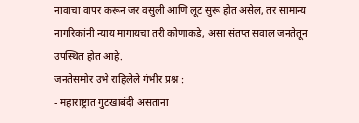नावाचा वापर करून जर वसुली आणि लूट सुरू होत असेल, तर सामान्य नागरिकांनी न्याय मागायचा तरी कोणाकडे, असा संतप्त सवाल जनतेतून उपस्थित होत आहे.
जनतेसमोर उभे राहिलेले गंभीर प्रश्न :
- महाराष्ट्रात गुटखाबंदी असताना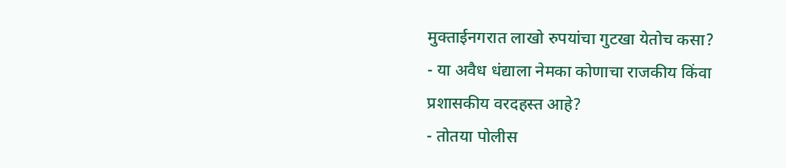मुक्ताईनगरात लाखो रुपयांचा गुटखा येतोच कसा?
- या अवैध धंद्याला नेमका कोणाचा राजकीय किंवा प्रशासकीय वरदहस्त आहे?
- तोतया पोलीस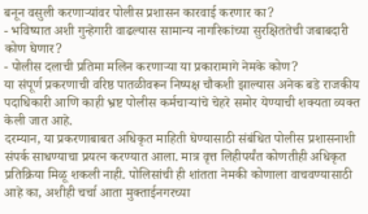बनून वसुली करणाऱ्यांवर पोलीस प्रशासन कारवाई करणार का?
- भविष्यात अशी गुन्हेगारी वाढल्यास सामान्य नागरिकांच्या सुरक्षिततेची जबाबदारी कोण घेणार?
- पोलीस दलाची प्रतिमा मलिन करणाऱ्या या प्रकारामागे नेमके कोण?
या संपूर्ण प्रकरणाची वरिष्ठ पातळीवरून निष्पक्ष चौकशी झाल्यास अनेक बडे राजकीय पदाधिकारी आणि काही भ्रष्ट पोलीस कर्मचाऱ्यांचे चेहरे समोर येण्याची शक्यता व्यक्त केली जात आहे.
दरम्यान, या प्रकरणाबाबत अधिकृत माहिती घेण्यासाठी संबंधित पोलीस प्रशासनाशी संपर्क साधण्याचा प्रयत्न करण्यात आला. मात्र वृत्त लिहीपर्यंत कोणतीही अधिकृत प्रतिक्रिया मिळू शकली नाही. पोलिसांची ही शांतता नेमकी कोणाला वाचवण्यासाठी आहे का, अशीही चर्चा आता मुक्ताईनगरच्या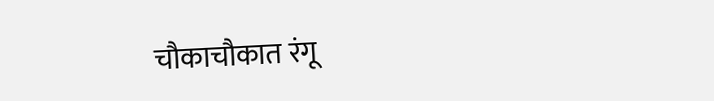चौकाचौकात रंगू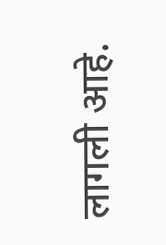लागली आहे.